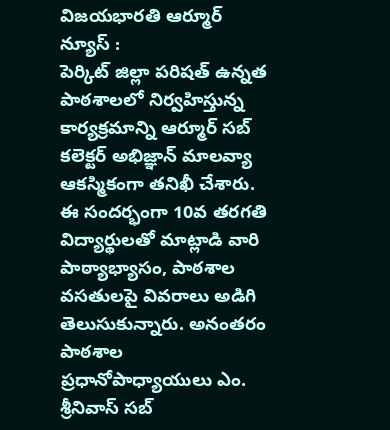విజయభారతి ఆర్మూర్ న్యూస్ :
పెర్కిట్ జిల్లా పరిషత్ ఉన్నత పాఠశాలలో నిర్వహిస్తున్న కార్యక్రమాన్ని ఆర్మూర్ సబ్ కలెక్టర్ అభిజ్ఞాన్ మాలవ్యా ఆకస్మికంగా తనిఖీ చేశారు. ఈ సందర్భంగా 10వ తరగతి విద్యార్థులతో మాట్లాడి వారి పాఠ్యాభ్యాసం, పాఠశాల వసతులపై వివరాలు అడిగి తెలుసుకున్నారు. అనంతరం పాఠశాల ప్రధానోపాధ్యాయులు ఎం. శ్రీనివాస్ సబ్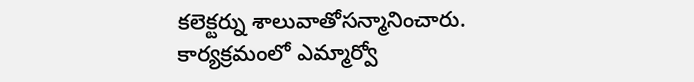కలెక్టర్ను శాలువాతోసన్మానించారు. కార్యక్రమంలో ఎమ్మార్వో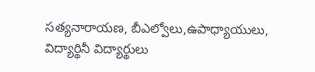సత్యనారాయణ, బీఎల్వోలు,ఉపాధ్యాయులు, విద్యార్థినీ విద్యార్థులు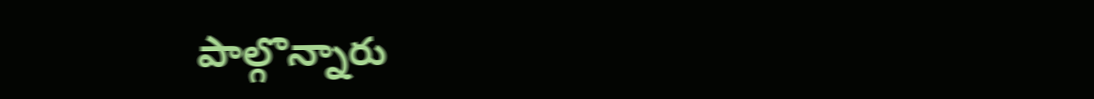పాల్గొన్నారు